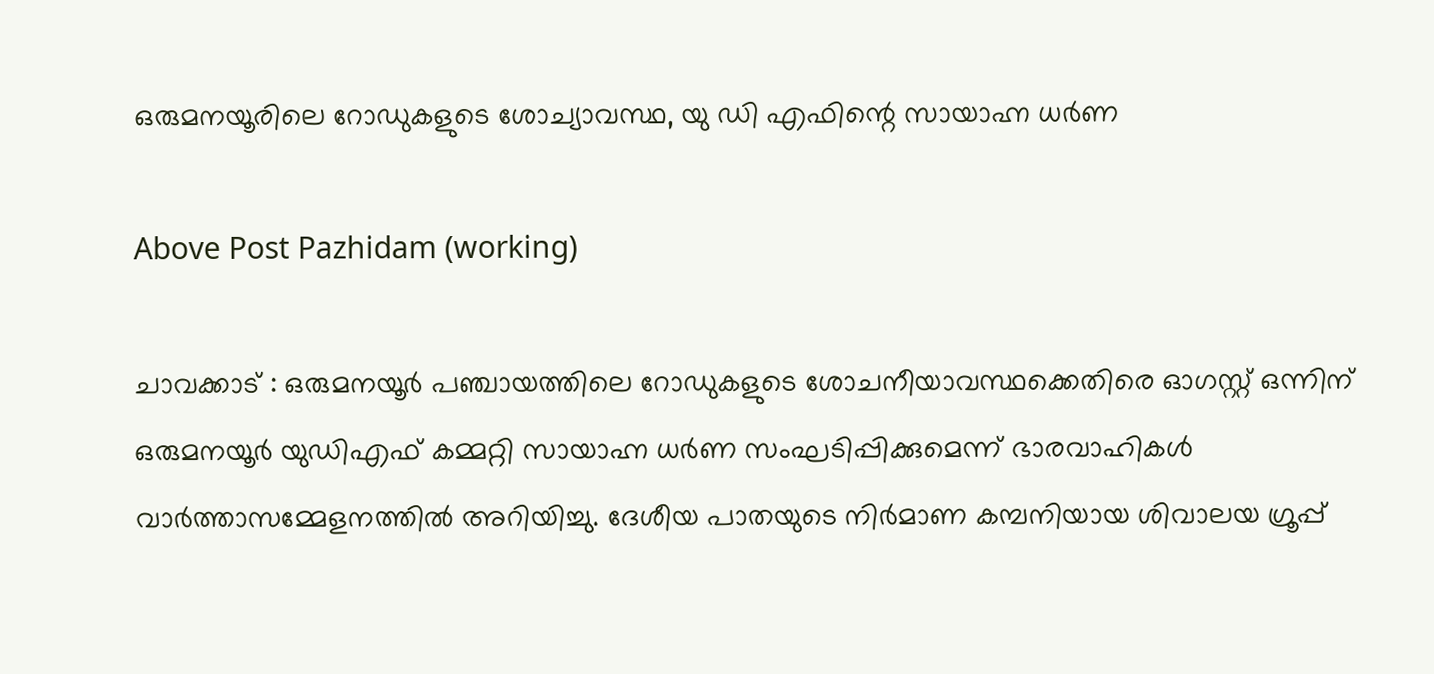ഒരുമനയൂരിലെ റോഡുകളുടെ ശോച്യാവസ്ഥ, യു ഡി എഫിന്റെ സായാഹ്ന ധർണ

Above Post Pazhidam (working)

ചാവക്കാട് : ഒരുമനയൂര്‍ പഞ്ചായത്തിലെ റോഡുകളുടെ ശോചനീയാവസ്ഥക്കെതിരെ ഓഗസ്റ്റ് ഒന്നിന് ഒരുമനയൂർ യുഡിഎഫ് കമ്മറ്റി സായാഹ്ന ധര്‍ണ സംഘടിപ്പിക്കുമെന്ന് ഭാരവാഹികള്‍ വാര്‍ത്താസമ്മേളനത്തില്‍ അറിയിച്ചു. ദേശീയ പാതയുടെ നിർമാണ കമ്പനിയായ ശിവാലയ ഗ്രൂപ്പ്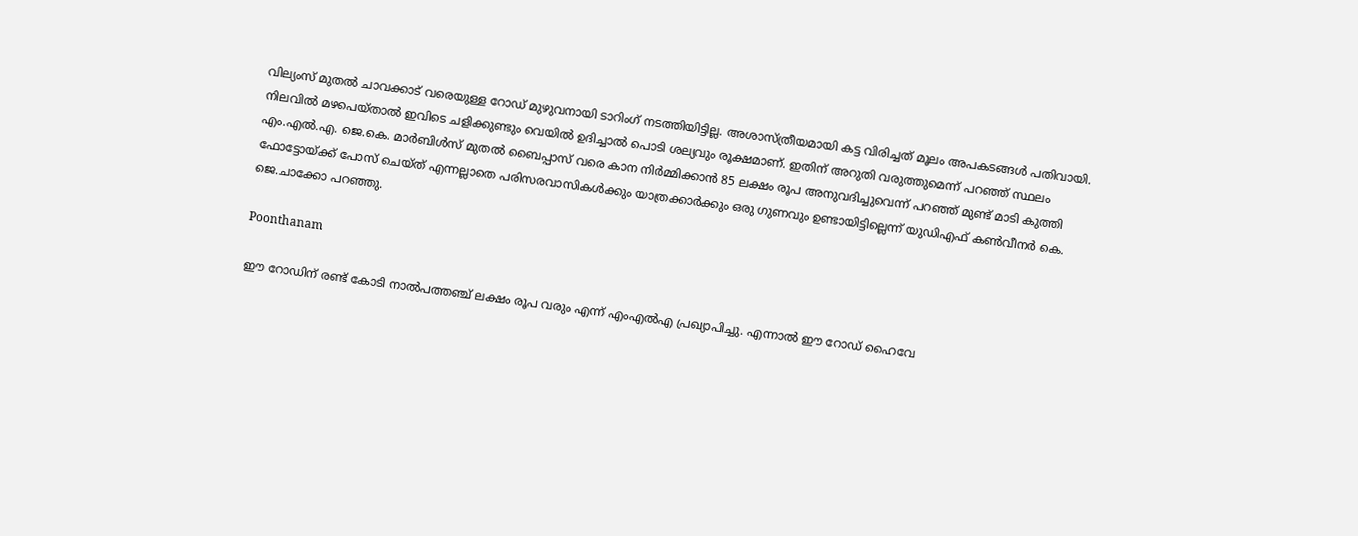വില്യംസ് മുതല്‍ ചാവക്കാട് വരെയുള്ള റോഡ് മുഴുവനായി ടാറിംഗ് നടത്തിയിട്ടില്ല. അശാസ്ത്രീയമായി കട്ട വിരിച്ചത് മൂലം അപകടങ്ങള്‍ പതിവായി.
നിലവിൽ മഴപെയ്‌താൽ ഇവിടെ ചളിക്കുണ്ടും വെയിൽ ഉദിച്ചാൽ പൊടി ശല്യവും രൂക്ഷമാണ്. ഇതിന് അറുതി വരുത്തുമെന്ന് പറഞ്ഞ് സ്ഥലം എം.എൽ.എ. ജെ.കെ. മാർബിൾസ് മുതൽ ബൈപ്പാസ് വരെ കാന നിർമ്മിക്കാൻ 85 ലക്ഷം രൂപ അനുവദിച്ചുവെന്ന് പറഞ്ഞ് മുണ്ട് മാടി കുത്തി ഫോട്ടോയ്ക്ക് പോസ് ചെയ്ത് എന്നല്ലാതെ പരിസരവാസികൾക്കും യാത്രക്കാർക്കും ഒരു ഗുണവും ഉണ്ടായിട്ടില്ലെന്ന് യുഡിഎഫ് കൺവീനർ കെ. ജെ.ചാക്കോ പറഞ്ഞു.

Poonthanam

ഈ റോഡിന് രണ്ട് കോടി നാൽപത്തഞ്ച് ലക്ഷം രൂപ വരും എന്ന് എംഎൽഎ പ്രഖ്യാപിച്ചു. എന്നാൽ ഈ റോഡ് ഹൈവേ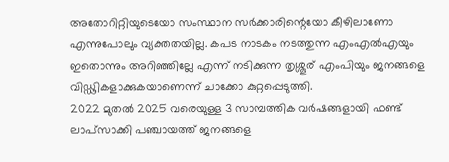അതോറിറ്റിയുടെയോ സംസ്ഥാന സർക്കാരിന്റെയോ കീഴിലാണോ എന്നുപോലും വ്യക്തതയില്ല. കപട നാടകം നടത്തുന്ന എംഎൽഎയും ഇതൊന്നും അറിഞ്ഞില്ലേ എന്ന് നടിക്കുന്ന തൃശ്ശൂര് എംപിയും ജനങ്ങളെ വിഡ്ഢികളാക്കുകയാണെന്ന് ചാക്കോ കുറ്റപ്പെടുത്തി.
2022 മുതൽ 2025 വരെയുള്ള 3 സാമ്പത്തിക വർഷങ്ങളായി ഫണ്ട് ലാപ്സാക്കി പഞ്ചായത്ത് ജനങ്ങളെ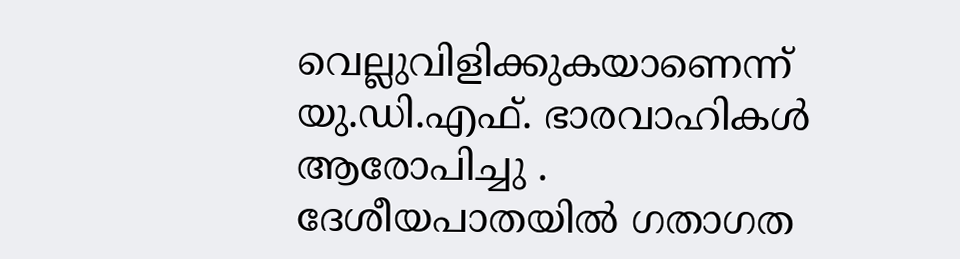വെല്ലുവിളിക്കുകയാണെന്ന് യു.ഡി.എഫ്. ഭാരവാഹികൾ ആരോപിച്ചു .
ദേശീയപാതയിൽ ഗതാഗത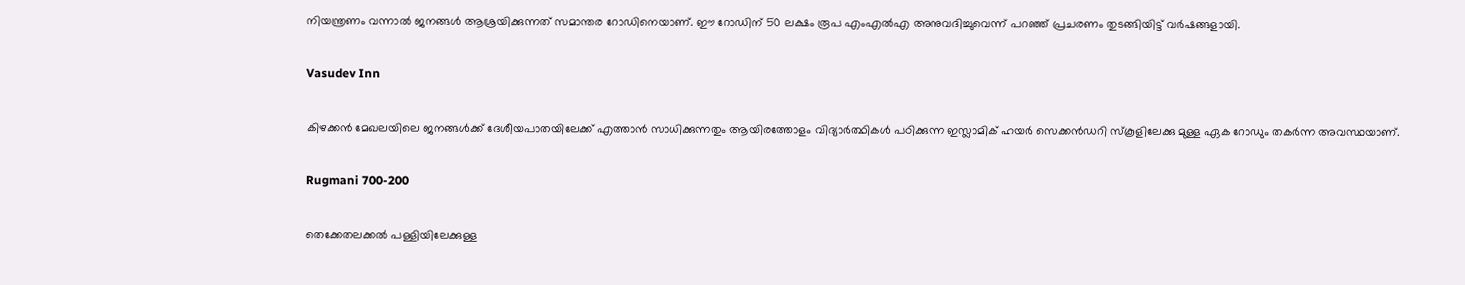നിയന്ത്രണം വന്നാൽ ജനങ്ങൾ ആശ്രയിക്കുന്നത് സമാന്തര റോഡിനെയാണ്. ഈ റോഡിന് 50 ലക്ഷം രൂപ എംഎൽഎ അനുവദിച്ചുവെന്ന് പറഞ്ഞ് പ്രചരണം തുടങ്ങിയിട്ട് വർഷങ്ങളായി.

Vasudev Inn

കിഴക്കൻ മേഖലയിലെ ജനങ്ങൾക്ക് ദേശീയപാതയിലേക്ക് എത്താൻ സാധിക്കുന്നതും ആയിരത്തോളം വിദ്യാർത്ഥികൾ പഠിക്കുന്ന ഇസ്ലാമിക് ഹയർ സെക്കൻഡറി സ്‌കൂളിലേക്കു മുള്ള ഏക റോഡും തകർന്ന അവസ്ഥയാണ്.

Rugmani 700-200

തെക്കേതലക്കൽ പള്ളിയിലേക്കുള്ള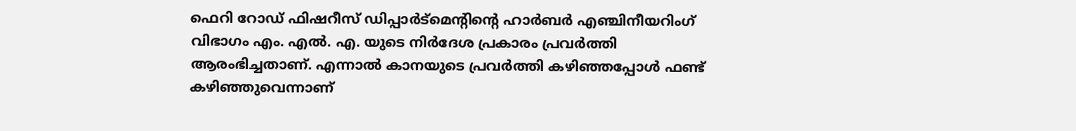ഫെറി റോഡ് ഫിഷറീസ് ഡിപ്പാർട്മെന്റിന്റെ ഹാർബർ എഞ്ചിനീയറിംഗ് വിഭാഗം എം. എൽ. എ. യുടെ നിർദേശ പ്രകാരം പ്രവർത്തി ആരംഭിച്ചതാണ്. എന്നാൽ കാനയുടെ പ്രവർത്തി കഴിഞ്ഞപ്പോൾ ഫണ്ട് കഴിഞ്ഞുവെന്നാണ്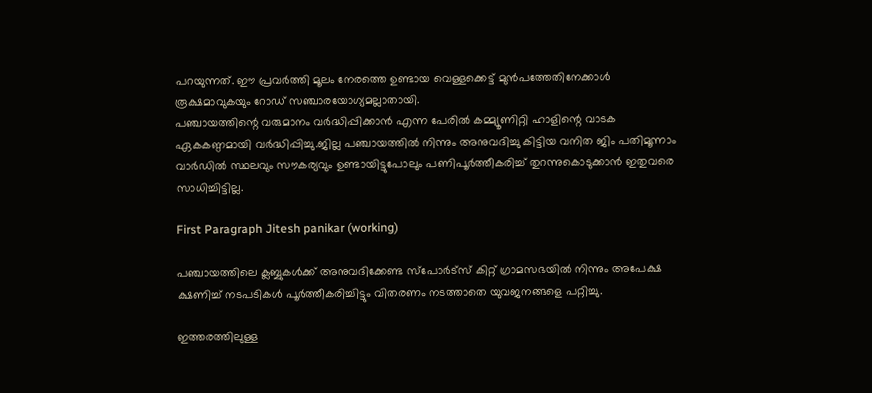പറയുന്നത്. ഈ പ്രവർത്തി മൂലം നേരത്തെ ഉണ്ടായ വെള്ളക്കെട്ട് മുൻപത്തേതിനേക്കാൾ രൂക്ഷമാവുകയും റോഡ് സഞ്ചാരയോഗ്യമല്ലാതായി.
പഞ്ചായത്തിന്റെ വരുമാനം വർദ്ധിപ്പിക്കാൻ എന്ന പേരിൽ കമ്മ്യൂണിറ്റി ഹാളിന്റെ വാടക ഏകകണ്ഠമായി വർദ്ധിപ്പിച്ചു.ജില്ല പഞ്ചായത്തിൽ നിന്നും അനുവദിച്ചു കിട്ടിയ വനിത ജിം പതിമൂന്നാം വാർഡിൽ സ്ഥലവും സൗകര്യവും ഉണ്ടായിട്ടുപോലും പണിപൂർത്തീകരിച്ച് തുറന്നുകൊടുക്കാൻ ഇതുവരെ സാധിച്ചിട്ടില്ല.

First Paragraph Jitesh panikar (working)

പഞ്ചായത്തിലെ ക്ലബ്ബുകൾക്ക് അനുവദിക്കേണ്ട സ്പോർട്‌സ് കിറ്റ് ഗ്രാമസഭയിൽ നിന്നും അപേക്ഷ ക്ഷണിച്ച് നടപടികൾ പൂർത്തീകരിച്ചിട്ടും വിതരണം നടത്താതെ യുവജനങ്ങളെ പറ്റിച്ചു.

ഇത്തരത്തിലുള്ള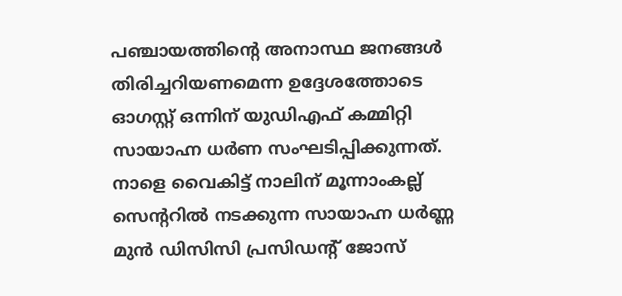പഞ്ചായത്തിന്റെ അനാസ്ഥ ജനങ്ങൾ തിരിച്ചറിയണമെന്ന ഉദ്ദേശത്തോടെ ഓഗസ്റ്റ് ഒന്നിന് യുഡിഎഫ് കമ്മിറ്റി സായാഹ്ന ധര്‍ണ സംഘടിപ്പിക്കുന്നത്. നാളെ വൈകിട്ട് നാലിന് മൂന്നാംകല്ല് സെന്ററില്‍ നടക്കുന്ന സായാഹ്ന ധർണ്ണ മുൻ ഡിസിസി പ്രസിഡന്റ് ജോസ്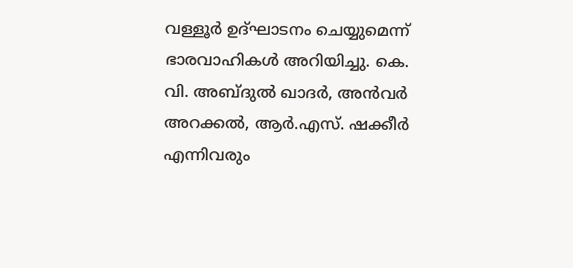വള്ളൂർ ഉദ്ഘാടനം ചെയ്യുമെന്ന് ഭാരവാഹികൾ അറിയിച്ചു. കെ. വി. അബ്ദുല്‍ ഖാദര്‍, അന്‍വര്‍ അറക്കൽ, ആര്‍.എസ്. ഷക്കീര്‍ എന്നിവരും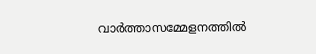വാര്‍ത്താസമ്മേളനത്തില്‍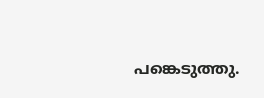പങ്കെടുത്തു.